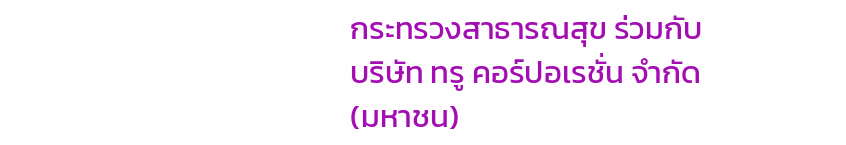กระทรวงสาธารณสุข ร่วมกับ บริษัท ทรู คอร์ปอเรชั่น จำกัด (มหาชน)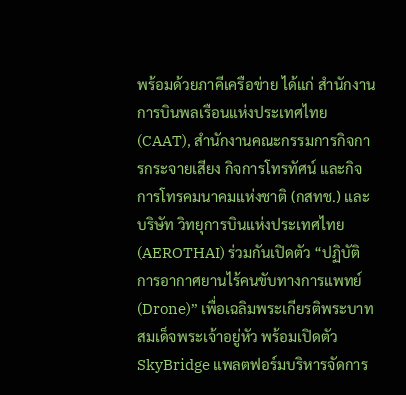พร้อมด้วยภาคีเครือข่าย ได้แก่ สำนักงานการบินพลเรือนแห่งประเทศไทย (CAAT), สำนักงานคณะกรรมการกิจการกระจายเสียง กิจการโทรทัศน์ และกิจการโทรคมนาคมแห่งชาติ (กสทช.) และ บริษัท วิทยุการบินแห่งประเทศไทย (AEROTHAI) ร่วมกันเปิดตัว “ปฏิบัติการอากาศยานไร้คนขับทางการแพทย์ (Drone)” เพื่อเฉลิมพระเกียรติพระบาทสมเด็จพระเจ้าอยู่หัว พร้อมเปิดตัว SkyBridge แพลตฟอร์มบริหารจัดการ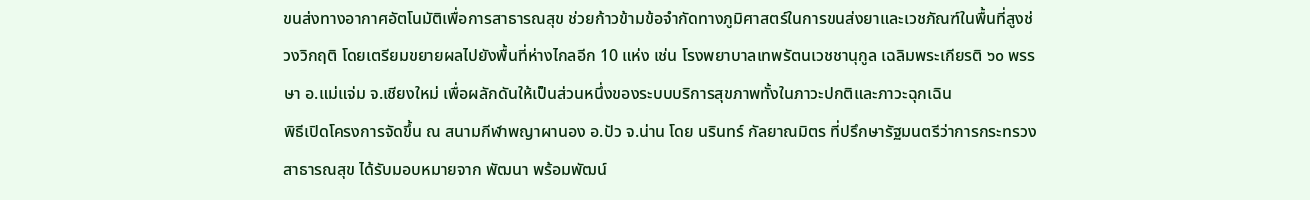ขนส่งทางอากาศอัตโนมัติเพื่อการสาธารณสุข ช่วยก้าวข้ามข้อจำกัดทางภูมิศาสตร์ในการขนส่งยาและเวชภัณฑ์ในพื้นที่สูงช่วงวิกฤติ โดยเตรียมขยายผลไปยังพื้นที่ห่างไกลอีก 10 แห่ง เช่น โรงพยาบาลเทพรัตนเวชชานุกูล เฉลิมพระเกียรติ ๖๐ พรรษา อ.แม่แจ่ม จ.เชียงใหม่ เพื่อผลักดันให้เป็นส่วนหนึ่งของระบบบริการสุขภาพทั้งในภาวะปกติและภาวะฉุกเฉิน
พิธีเปิดโครงการจัดขึ้น ณ สนามกีฬาพญาผานอง อ.ปัว จ.น่าน โดย นรินทร์ กัลยาณมิตร ที่ปรึกษารัฐมนตรีว่าการกระทรวงสาธารณสุข ได้รับมอบหมายจาก พัฒนา พร้อมพัฒน์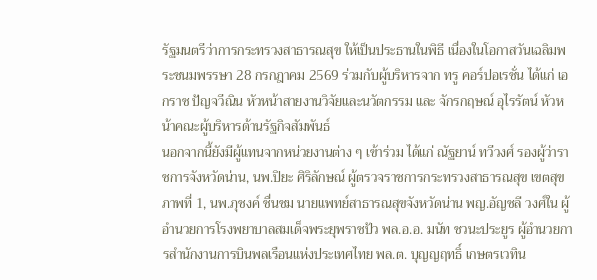รัฐมนตรีว่าการกระทรวงสาธารณสุข ให้เป็นประธานในพิธี เนื่องในโอกาสวันเฉลิมพระชนมพรรษา 28 กรกฎาคม 2569 ร่วมกับผู้บริหารจาก ทรู คอร์ปอเรชั่น ได้แก่ เอกราช ปัญจวีณิน หัวหน้าสายงานวิจัยและนวัตกรรม และ จักรกฤษณ์ อุไรรัตน์ หัวหน้าคณะผู้บริหารด้านรัฐกิจสัมพันธ์
นอกจากนี้ยังมีผู้แทนจากหน่วยงานต่าง ๆ เข้าร่วม ได้แก่ ณัฐยาน์ ทวีวงศ์ รองผู้ว่าราชการจังหวัดน่าน, นพ.ปิยะ ศิริลักษณ์ ผู้ตรวจราชการกระทรวงสาธารณสุข เขตสุขภาพที่ 1, นพ.ภุชงค์ ชื่นชม นายแพทย์สาธารณสุขจังหวัดน่าน พญ.อัญชลี วงศ์ใน ผู้อำนวยการโรงพยาบาลสมเด็จพระยุพราชปัว พล.อ.อ. มนัท ชวนะประยูร ผู้อำนวยการสำนักงานการบินพลเรือนแห่งประเทศไทย พล.ต. บุญญฤทธิ์ เกษตรเวทิน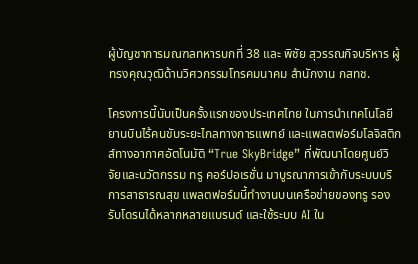ผู้บัญชาการมณฑลทหารบกที่ 38 และ พิชัย สุวรรณกิจบริหาร ผู้ทรงคุณวุฒิด้านวิศวกรรมโทรคมนาคม สำนักงาน กสทช.

โครงการนี้นับเป็นครั้งแรกของประเทศไทย ในการนำเทคโนโลยียานบินไร้คนขับระยะไกลทางการแพทย์ และแพลตฟอร์มโลจิสติกส์ทางอากาศอัตโนมัติ “True SkyBridge” ที่พัฒนาโดยศูนย์วิจัยและนวัตกรรม ทรู คอร์ปอเรชั่น มาบูรณาการเข้ากับระบบบริการสาธารณสุข แพลตฟอร์มนี้ทำงานบนเครือข่ายของทรู รองรับโดรนได้หลากหลายแบรนด์ และใช้ระบบ AI ใน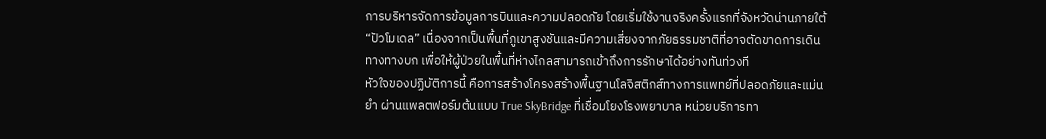การบริหารจัดการข้อมูลการบินและความปลอดภัย โดยเริ่มใช้งานจริงครั้งแรกที่จังหวัดน่านภายใต้ “ปัวโมเดล” เนื่องจากเป็นพื้นที่ภูเขาสูงชันและมีความเสี่ยงจากภัยธรรมชาติที่อาจตัดขาดการเดินทางทางบก เพื่อให้ผู้ป่วยในพื้นที่ห่างไกลสามารถเข้าถึงการรักษาได้อย่างทันท่วงที
หัวใจของปฏิบัติการนี้ คือการสร้างโครงสร้างพื้นฐานโลจิสติกส์ทางการแพทย์ที่ปลอดภัยและแม่นยำ ผ่านแพลตฟอร์มต้นแบบ True SkyBridge ที่เชื่อมโยงโรงพยาบาล หน่วยบริการทา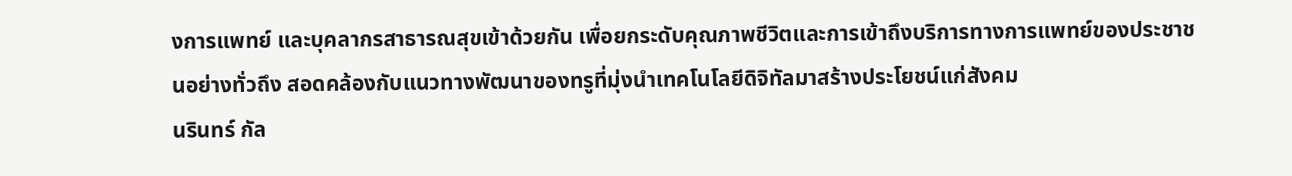งการแพทย์ และบุคลากรสาธารณสุขเข้าด้วยกัน เพื่อยกระดับคุณภาพชีวิตและการเข้าถึงบริการทางการแพทย์ของประชาชนอย่างทั่วถึง สอดคล้องกับแนวทางพัฒนาของทรูที่มุ่งนำเทคโนโลยีดิจิทัลมาสร้างประโยชน์แก่สังคม
นรินทร์ กัล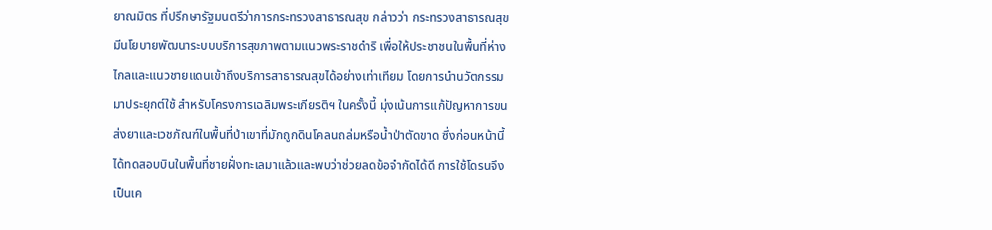ยาณมิตร ที่ปรึกษารัฐมนตรีว่าการกระทรวงสาธารณสุข กล่าวว่า กระทรวงสาธารณสุขมีนโยบายพัฒนาระบบบริการสุขภาพตามแนวพระราชดำริ เพื่อให้ประชาชนในพื้นที่ห่างไกลและแนวชายแดนเข้าถึงบริการสาธารณสุขได้อย่างเท่าเทียม โดยการนำนวัตกรรมมาประยุกต์ใช้ สำหรับโครงการเฉลิมพระเกียรติฯ ในครั้งนี้ มุ่งเน้นการแก้ปัญหาการขนส่งยาและเวชภัณฑ์ในพื้นที่ป่าเขาที่มักถูกดินโคลนถล่มหรือน้ำป่าตัดขาด ซึ่งก่อนหน้านี้ได้ทดสอบบินในพื้นที่ชายฝั่งทะเลมาแล้วและพบว่าช่วยลดข้อจำกัดได้ดี การใช้โดรนจึงเป็นเค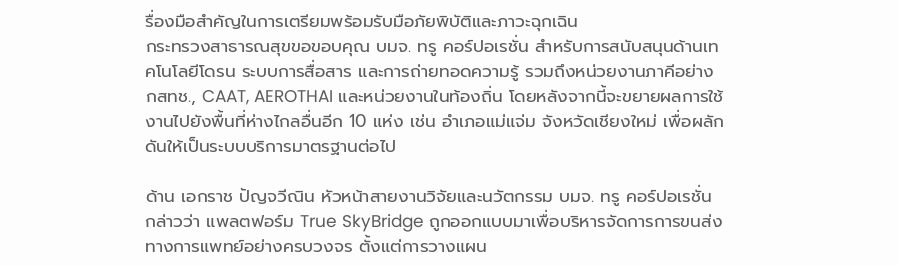รื่องมือสำคัญในการเตรียมพร้อมรับมือภัยพิบัติและภาวะฉุกเฉิน
กระทรวงสาธารณสุขขอขอบคุณ บมจ. ทรู คอร์ปอเรชั่น สำหรับการสนับสนุนด้านเทคโนโลยีโดรน ระบบการสื่อสาร และการถ่ายทอดความรู้ รวมถึงหน่วยงานภาคีอย่าง กสทช., CAAT, AEROTHAI และหน่วยงานในท้องถิ่น โดยหลังจากนี้จะขยายผลการใช้งานไปยังพื้นที่ห่างไกลอื่นอีก 10 แห่ง เช่น อำเภอแม่แจ่ม จังหวัดเชียงใหม่ เพื่อผลักดันให้เป็นระบบบริการมาตรฐานต่อไป

ด้าน เอกราช ปัญจวีณิน หัวหน้าสายงานวิจัยและนวัตกรรม บมจ. ทรู คอร์ปอเรชั่น กล่าวว่า แพลตฟอร์ม True SkyBridge ถูกออกแบบมาเพื่อบริหารจัดการการขนส่งทางการแพทย์อย่างครบวงจร ตั้งแต่การวางแผน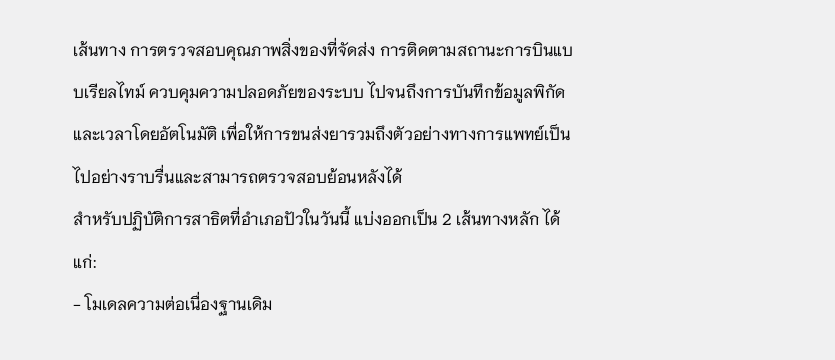เส้นทาง การตรวจสอบคุณภาพสิ่งของที่จัดส่ง การติดตามสถานะการบินแบบเรียลไทม์ ควบคุมความปลอดภัยของระบบ ไปจนถึงการบันทึกข้อมูลพิกัดและเวลาโดยอัตโนมัติ เพื่อให้การขนส่งยารวมถึงตัวอย่างทางการแพทย์เป็นไปอย่างราบรื่นและสามารถตรวจสอบย้อนหลังได้
สำหรับปฏิบัติการสาธิตที่อำเภอปัวในวันนี้ แบ่งออกเป็น 2 เส้นทางหลัก ได้แก่:
- โมเดลความต่อเนื่องฐานเดิม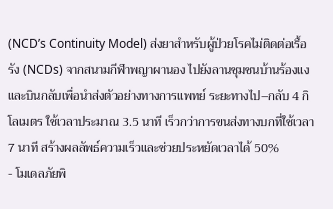(NCD’s Continuity Model) ส่งยาสำหรับผู้ป่วยโรคไม่ติดต่อเรื้อรัง (NCDs) จากสนามกีฬาพญาผานอง ไปยังลานชุมชนบ้านร้องแง และบินกลับเพื่อนำส่งตัวอย่างทางการแพทย์ ระยะทางไป–กลับ 4 กิโลเมตร ใช้เวลาประมาณ 3.5 นาที เร็วกว่าการขนส่งทางบกที่ใช้เวลา 7 นาที สร้างผลลัพธ์ความเร็วและช่วยประหยัดเวลาได้ 50%
- โมเดลภัยพิ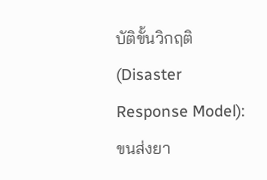บัติขั้นวิกฤติ (Disaster Response Model): ขนส่งยา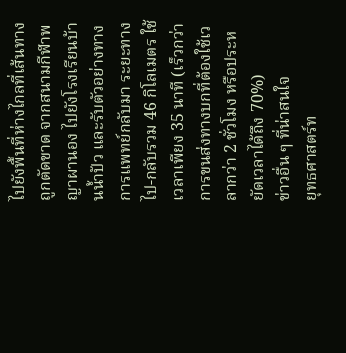ไปยังพื้นที่ห่างไกลที่เส้นทางถูกตัดขาด จากสนามกีฬาพญาผานอง ไปยังโรงเรียนบ้านน้ำปัว และรับตัวอย่างทางการแพทย์กลับมา ระยะทางไป-กลับรวม 46 กิโลเมตร ใช้เวลาเพียง 35 นาที (เร็วกว่าการขนส่งทางบกที่ต้องใช้เวลากว่า 2 ชั่วโมง หรือประหยัดเวลาได้ถึง 70%)
ข่าวอื่น ๆ ที่น่าสนใจ
ยุทธศาสตร์ท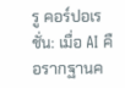รู คอร์ปอเรชั่น: เมื่อ AI คือรากฐานค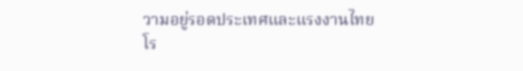วามอยู่รอดประเทศและแรงงานไทย
โร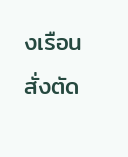งเรือนสั่งตัด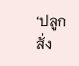‘ปลูกสั่ง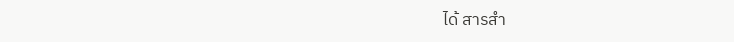ได้ สารสำ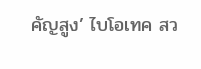คัญสูง’ ไบโอเทค สว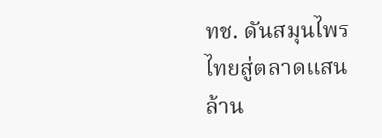ทช. ดันสมุนไพรไทยสู่ตลาดแสนล้าน